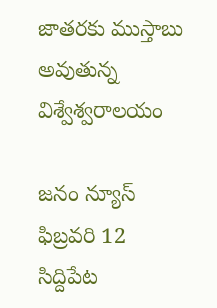జాతరకు ముస్తాబు అవుతున్న విశ్వేశ్వరాలయం

జనం న్యూస్ ఫిబ్రవరి 12 సిద్దిపేట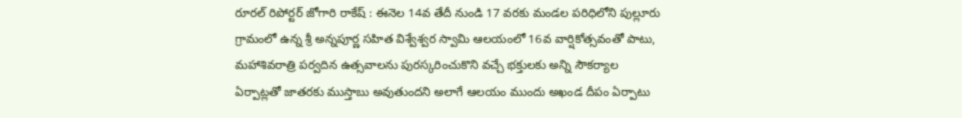రూరల్ రిపోర్టర్ జోగారి రాకేష్ : ఈనెల 14వ తేదీ నుండి 17 వరకు మండల పరిధిలోని పుల్లూరు గ్రామంలో ఉన్న శ్రీ అన్నపూర్ణ సహిత విశ్వేశ్వర స్వామి ఆలయంలో 16వ వార్షికోత్సవంతో పాటు, మహాశివరాత్రి పర్వదిన ఉత్సవాలను పురస్కరించుకొని వచ్చే భక్తులకు అన్ని సౌకర్యాల ఏర్పాట్లతో జాతరకు ముస్తాబు అవుతుందని అలాగే ఆలయం ముందు అఖండ దీపం ఏర్పాటు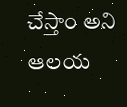చేస్తాం అని ఆలయ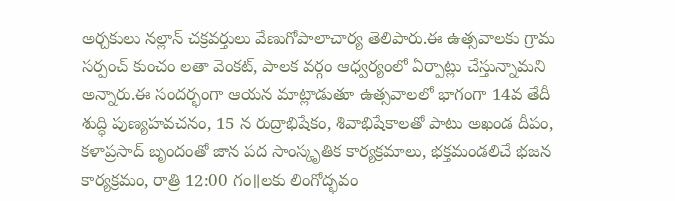అర్చకులు నల్లాన్ చక్రవర్తులు వేణుగోపాలాచార్య తెలిపారు.ఈ ఉత్సవాలకు గ్రామ సర్పంచ్ కుంచం లతా వెంకట్, పాలక వర్గం ఆధ్వర్యంలో ఏర్పాట్లు చేస్తున్నామని అన్నారు.ఈ సందర్భంగా ఆయన మాట్లాడుతూ ఉత్సవాలలో భాగంగా 14వ తేదీ శుద్ధి పుణ్యహవచనం, 15 న రుద్రాభిషేకం, శివాభిషేకాలతో పాటు అఖండ దీపం, కళాప్రసాద్ బృందంతో జాన పద సాంస్కృతిక కార్యక్రమాలు, భక్తమండలిచే భజన కార్యక్రమం, రాత్రి 12:00 గం॥లకు లింగోద్భవం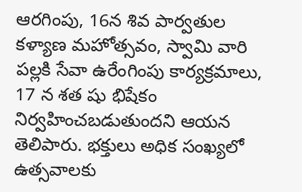ఆరగింపు, 16న శివ పార్వతుల కళ్యాణ మహోత్సవం, స్వామి వారి పల్లకి సేవా ఉరేంగింపు కార్యక్రమాలు, 17 న శత షు భిషేకం నిర్వహించబడుతుందని ఆయన తెలిపారు. భక్తులు అధిక సంఖ్యలో ఉత్సవాలకు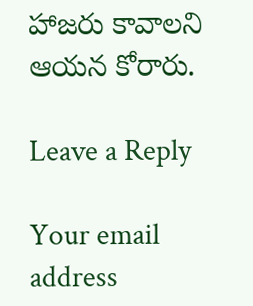హాజరు కావాలని ఆయన కోరారు.

Leave a Reply

Your email address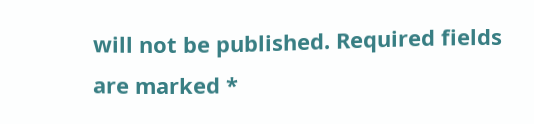will not be published. Required fields are marked *